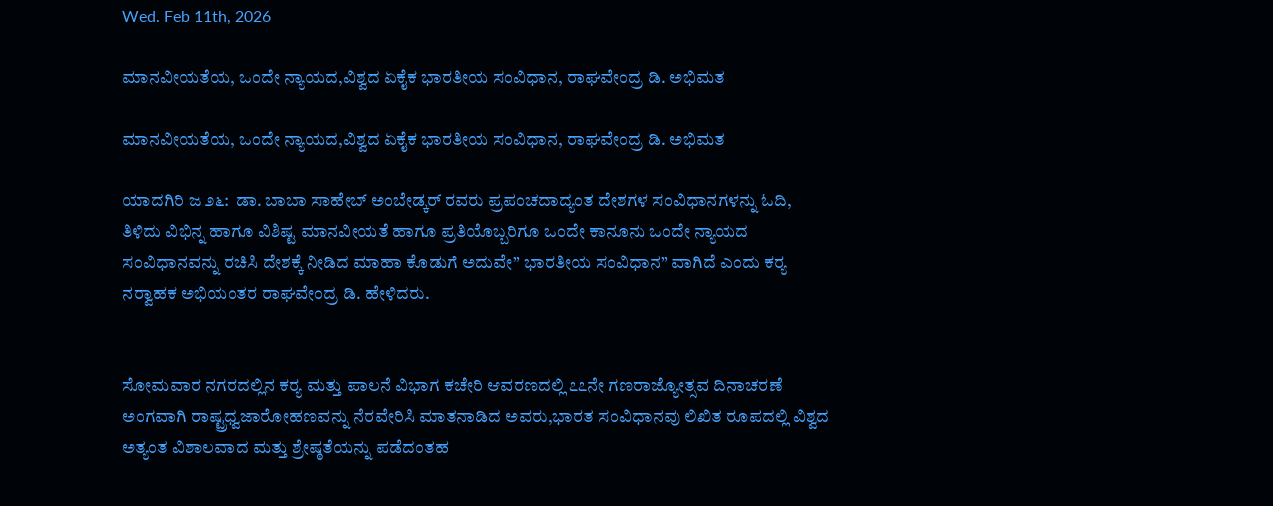Wed. Feb 11th, 2026

ಮಾನವೀಯತೆಯ, ಒಂದೇ ನ್ಯಾಯದ,ವಿಶ್ವದ ಏಕೈಕ ಭಾರತೀಯ ಸಂವಿಧಾನ, ರಾಘವೇಂದ್ರ ಡಿ. ಅಭಿಮತ

ಮಾನವೀಯತೆಯ, ಒಂದೇ ನ್ಯಾಯದ,ವಿಶ್ವದ ಏಕೈಕ ಭಾರತೀಯ ಸಂವಿಧಾನ, ರಾಘವೇಂದ್ರ ಡಿ. ಅಭಿಮತ

ಯಾದಗಿರಿ ಜ ೨೬:  ಡಾ. ಬಾಬಾ ಸಾಹೇಬ್ ಅಂಬೇಡ್ಕರ್ ರವರು ಪ್ರಪಂಚದಾದ್ಯಂತ ದೇಶಗಳ ಸಂವಿಧಾನಗಳನ್ನು ಓದಿ, ತಿಳಿದು ವಿಭಿನ್ನ ಹಾಗೂ ವಿಶಿಷ್ಟ ಮಾನವೀಯತೆ ಹಾಗೂ ಪ್ರತಿಯೊಬ್ಬರಿಗೂ ಒಂದೇ ಕಾನೂನು ಒಂದೇ ನ್ಯಾಯದ ಸಂವಿಧಾನವನ್ನು ರಚಿಸಿ ದೇಶಕ್ಕೆ ನೀಡಿದ ಮಾಹಾ ಕೊಡುಗೆ ಅದುವೇ” ಭಾರತೀಯ ಸಂವಿಧಾನ” ವಾಗಿದೆ ಎಂದು ಕರ‍್ಯ ನರ‍್ವಾಹಕ ಅಭಿಯಂತರ ರಾಘವೇಂದ್ರ ಡಿ. ಹೇಳಿದರು.


ಸೋಮವಾರ ನಗರದಲ್ಲಿನ ಕರ‍್ಯ ಮತ್ತು ಪಾಲನೆ ವಿಭಾಗ ಕಚೇರಿ ಆವರಣದಲ್ಲಿ ೭೭ನೇ ಗಣರಾಜ್ಯೋತ್ಸವ ದಿನಾಚರಣೆ ಅಂಗವಾಗಿ ರಾಷ್ಟ್ರಧ್ವಜಾರೋಹಣವನ್ನು ನೆರವೇರಿಸಿ ಮಾತನಾಡಿದ ಅವರು,ಭಾರತ ಸಂವಿಧಾನವು ಲಿಖಿತ ರೂಪದಲ್ಲಿ ವಿಶ್ವದ ಅತ್ಯಂತ ವಿಶಾಲವಾದ ಮತ್ತು ಶ್ರೇಷ್ಠತೆಯನ್ನು ಪಡೆದಂತಹ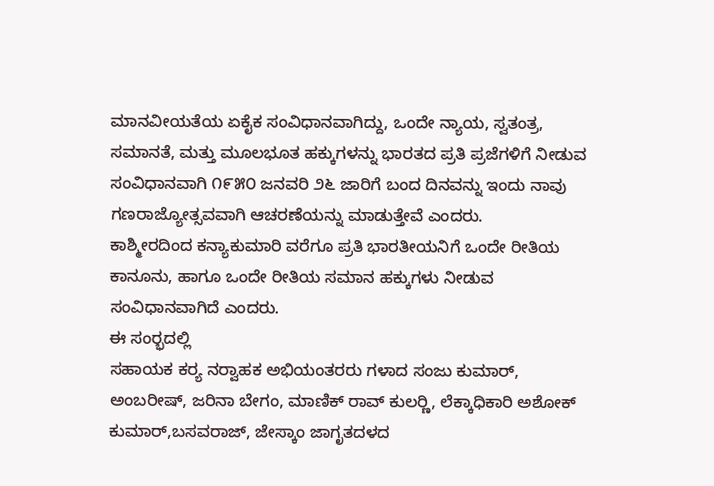ಮಾನವೀಯತೆಯ ಏಕೈಕ ಸಂವಿಧಾನವಾಗಿದ್ದು, ಒಂದೇ ನ್ಯಾಯ, ಸ್ವತಂತ್ರ, ಸಮಾನತೆ, ಮತ್ತು ಮೂಲಭೂತ ಹಕ್ಕುಗಳನ್ನು ಭಾರತದ ಪ್ರತಿ ಪ್ರಜೆಗಳಿಗೆ ನೀಡುವ ಸಂವಿಧಾನವಾಗಿ ೧೯೫೦ ಜನವರಿ ೨೬ ಜಾರಿಗೆ ಬಂದ ದಿನವನ್ನು ಇಂದು ನಾವು ಗಣರಾಜ್ಯೋತ್ಸವವಾಗಿ ಆಚರಣೆಯನ್ನು ಮಾಡುತ್ತೇವೆ ಎಂದರು.
ಕಾಶ್ಮೀರದಿಂದ ಕನ್ಯಾಕುಮಾರಿ ವರೆಗೂ ಪ್ರತಿ ಭಾರತೀಯನಿಗೆ ಒಂದೇ ರೀತಿಯ ಕಾನೂನು, ಹಾಗೂ ಒಂದೇ ರೀತಿಯ ಸಮಾನ ಹಕ್ಕುಗಳು ನೀಡುವ ಸಂವಿಧಾನವಾಗಿದೆ ಎಂದರು.
ಈ ಸಂರ‍್ಭದಲ್ಲಿ
ಸಹಾಯಕ ಕರ‍್ಯ ನರ‍್ವಾಹಕ ಅಭಿಯಂತರರು ಗಳಾದ ಸಂಜು ಕುಮಾರ್, ಅಂಬರೀಷ್, ಜರಿನಾ ಬೇಗಂ, ಮಾಣಿಕ್ ರಾವ್ ಕುಲರ‍್ಣಿ, ಲೆಕ್ಕಾಧಿಕಾರಿ ಅಶೋಕ್ ಕುಮಾರ್,ಬಸವರಾಜ್, ಜೇಸ್ಕಾಂ ಜಾಗೃತದಳದ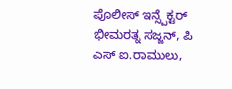ಪೊಲೀಸ್ ಇನ್ಸ್ಪೆಕ್ಟರ್ ಭೀಮರತ್ನ ಸಜ್ಜನ್, ಪಿ ಎಸ್ ಐ.ರಾಮುಲು,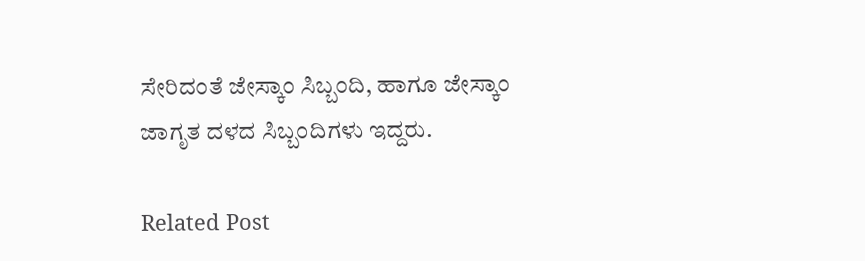ಸೇರಿದಂತೆ ಜೇಸ್ಕಾಂ ಸಿಬ್ಬಂದಿ, ಹಾಗೂ ಜೇಸ್ಕಾಂ ಜಾಗೃತ ದಳದ ಸಿಬ್ಬಂದಿಗಳು ಇದ್ದರು.

Related Post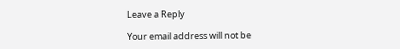Leave a Reply

Your email address will not be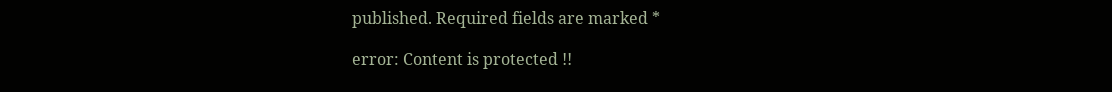published. Required fields are marked *

error: Content is protected !!